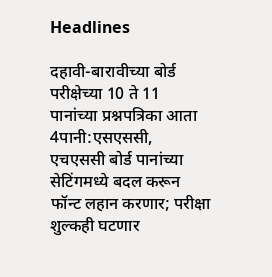Headlines

दहावी-बारावीच्या बोर्ड परीक्षेच्या 10 ते 11 पानांच्या प्रश्नपत्रिका आता 4पानी:एसएससी, एचएससी बोर्ड पानांच्या सेटिंगमध्ये बदल करून फॉन्ट लहान करणार; परीक्षा शुल्कही घटणार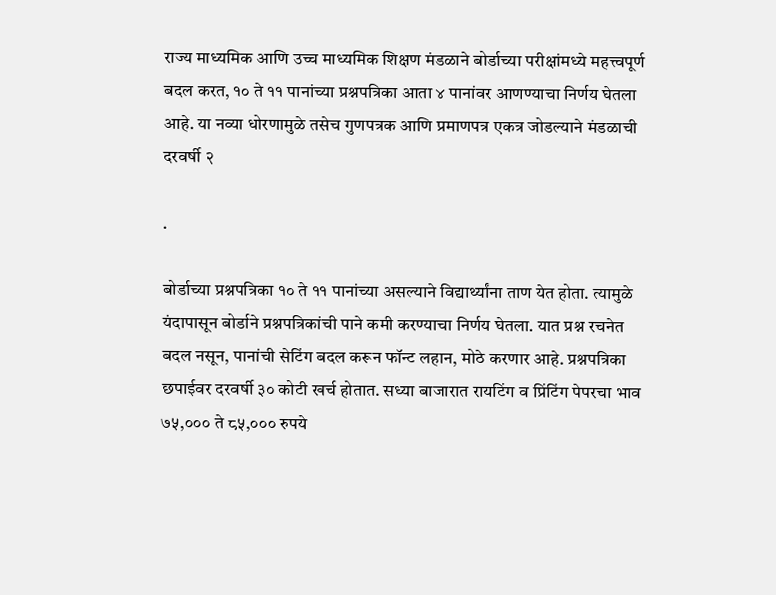राज्य माध्यमिक आणि उच्च माध्यमिक शिक्षण मंडळाने बोर्डाच्या परीक्षांमध्ये महत्त्वपूर्ण बदल करत, १० ते ११ पानांच्या प्रश्नपत्रिका आता ४ पानांवर आणण्याचा निर्णय घेतला आहे. या नव्या धोरणामुळे तसेच गुणपत्रक आणि प्रमाणपत्र एकत्र जोडल्याने मंडळाची दरवर्षी २

.

बोर्डाच्या प्रश्नपत्रिका १० ते ११ पानांच्या असल्याने विद्यार्थ्यांना ताण येत होता. त्यामुळे यंदापासून बोर्डाने प्रश्नपत्रिकांची पाने कमी करण्याचा निर्णय घेतला. यात प्रश्न रचनेत बदल नसून, पानांची सेटिंग बदल करून फॉन्ट लहान, मोठे करणार आहे. प्रश्नपत्रिका छपाईवर दरवर्षी ३० कोटी खर्च होतात. सध्या बाजारात रायटिंग व प्रिंटिंग पेपरचा भाव ७५,००० ते ८५,००० रुपये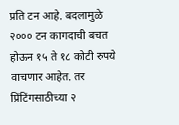प्रति टन आहे. बदलामुळे २००० टन कागदाची बचत होऊन १५ ते १८ कोटी रुपये वाचणार आहेत. तर प्रिंटिंगसाठीच्या २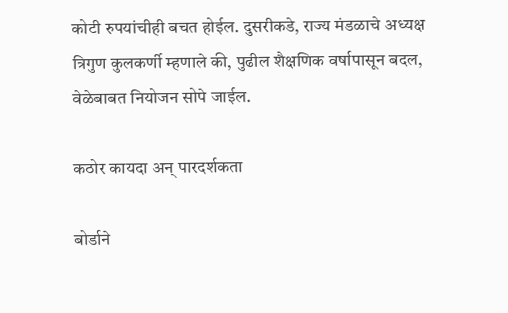कोटी रुपयांचीही बचत होईल. दुसरीकडे, राज्य मंडळाचे अध्यक्ष त्रिगुण कुलकर्णी म्हणाले की, पुढील शैक्षणिक वर्षापासून बदल, वेळेबाबत नियोजन सोपे जाईल.

कठोर कायदा अन‌् पारदर्शकता

बोर्डाने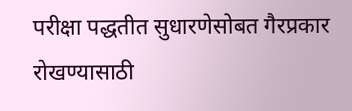परीक्षा पद्धतीत सुधारणेसोबत गैरप्रकार रोखण्यासाठी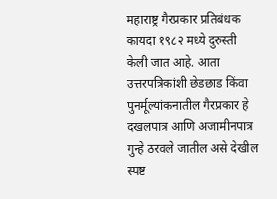महाराष्ट्र गैरप्रकार प्रतिबंधक कायदा १९८२ मध्ये दुरुस्ती केली जात आहे. आता उत्तरपत्रिकांशी छेडछाड किंवा पुनर्मूल्यांकनातील गैरप्रकार हे दखलपात्र आणि अजामीनपात्र गुन्हे ठरवले जातील असे देखील स्पष्ट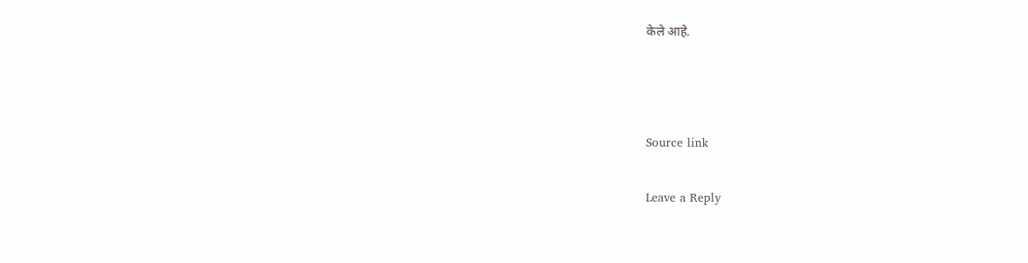केले आहे.



Source link

Leave a Reply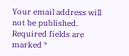Your email address will not be published. Required fields are marked *